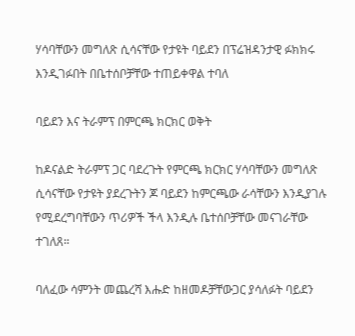ሃሳባቸውን መግለጽ ሲሳናቸው የታዩት ባይደን በፕሬዝዳንታዊ ፉክክሩ እንዲገፉበት በቤተሰቦቻቸው ተጠይቀዋል ተባለ

ባይደን እና ትራምፕ በምርጫ ክርክር ወቅት

ከዶናልድ ትራምፕ ጋር ባደረጉት የምርጫ ክርክር ሃሳባቸውን መግለጽ ሲሳናቸው የታዩት ያደረጉትን ጆ ባይደን ከምርጫው ራሳቸውን እንዲያገሉ የሚደረግባቸውን ጥሪዎች ችላ እንዲሉ ቤተሰቦቻቸው መናገራቸው ተገለጸ።

ባለፈው ሳምንት መጨረሻ እሑድ ከዘመዶቻቸውጋር ያሳለፉት ባይደን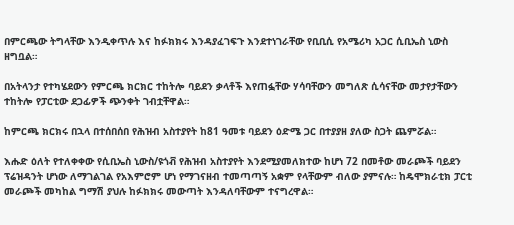በምርጫው ትግላቸው እንዲቀጥሉ እና ከፉክክሩ እንዳያፈገፍጉ እንደተነገራቸው የቢቢሲ የአሜሪካ አጋር ሲቢኤስ ኒውስ ዘግቧል።

በአትላንታ የተካሄደውን የምርጫ ክርክር ተከትሎ ባይደን ቃላቶች እየጠፏቸው ሃሳባቸውን መግለጽ ሲሳናቸው መታየታቸውን ተከትሎ የፓርቲው ደጋፊዎች ጭንቀት ገብቷቸዋል።

ከምርጫ ክርክሩ በኋላ በተሰበሰበ የሕዝብ አስተያየት ከ81 ዓመቱ ባይደን ዕድሜ ጋር በተያያዘ ያለው ስጋት ጨምሯል።

እሑድ ዕለት የተለቀቀው የሲቢኤስ ኒውስ/ዩጎቭ የሕዝብ አስተያየት እንደሚያመለክተው ከሆነ 72 በመቶው መራጮች ባይደን ፕሬዝዳንት ሆነው ለማገልገል የአእምሮም ሆነ የማገናዘብ ተመጣጣኝ አቋም የላቸውም ብለው ያምናሉ። ከዴሞክራቲክ ፓርቲ መራጮች መካከል ግማሽ ያህሉ ከፉክክሩ መውጣት እንዳለባቸውም ተናግረዋል።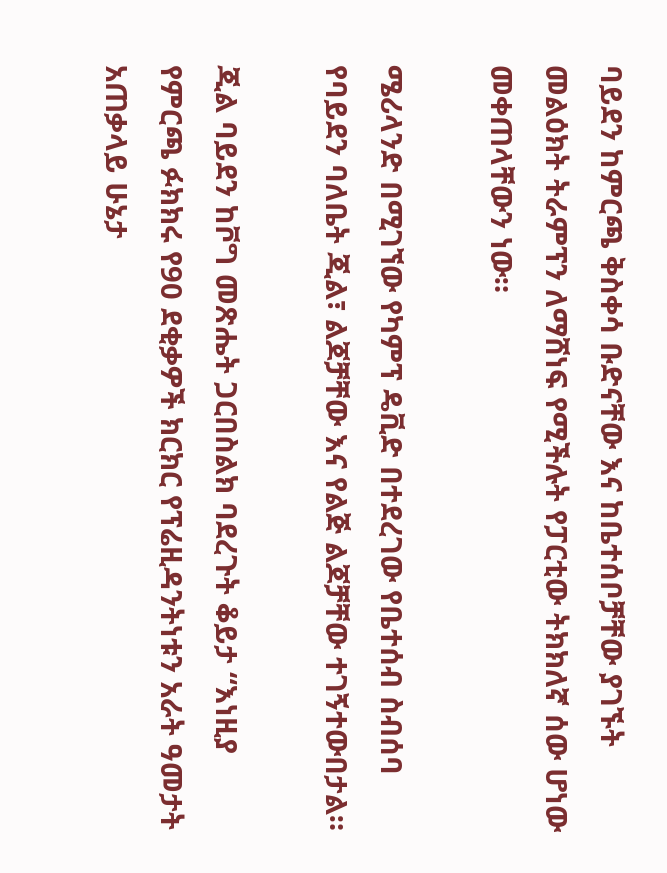ባይደን ከምርጫ ቅስቀሳ ቡድናቸው እና ከቤተሰቦቻቸው ያገኙት መልዕክት ትራምፕን ለማሸነፍ የሚችሉት የፓርቲው ትክክለኛ ሰው ሆነው መቀጠላቸውን ነው።

ሜሪላንድ በሚገኘው የካምፕ ዴቪድ በተደረገው የቤተሰብ ስብሰባ የባይደን ባለቤት ጂል፣ ልጆቻቸው እና የልጅ ልጆቻቸው ተገኝተውበታል።

ጂል ባይደን ከቮግ መጽሔት ጋርበስልክ ባደረጉት ቆይታ “እነዚያ የምርጫ ፉክክሩ የ90 ደቂቃዎች ክርክር የፕሬዚዳንትነቱን አራት ዓመታት አጠቃላይ ሁኔታ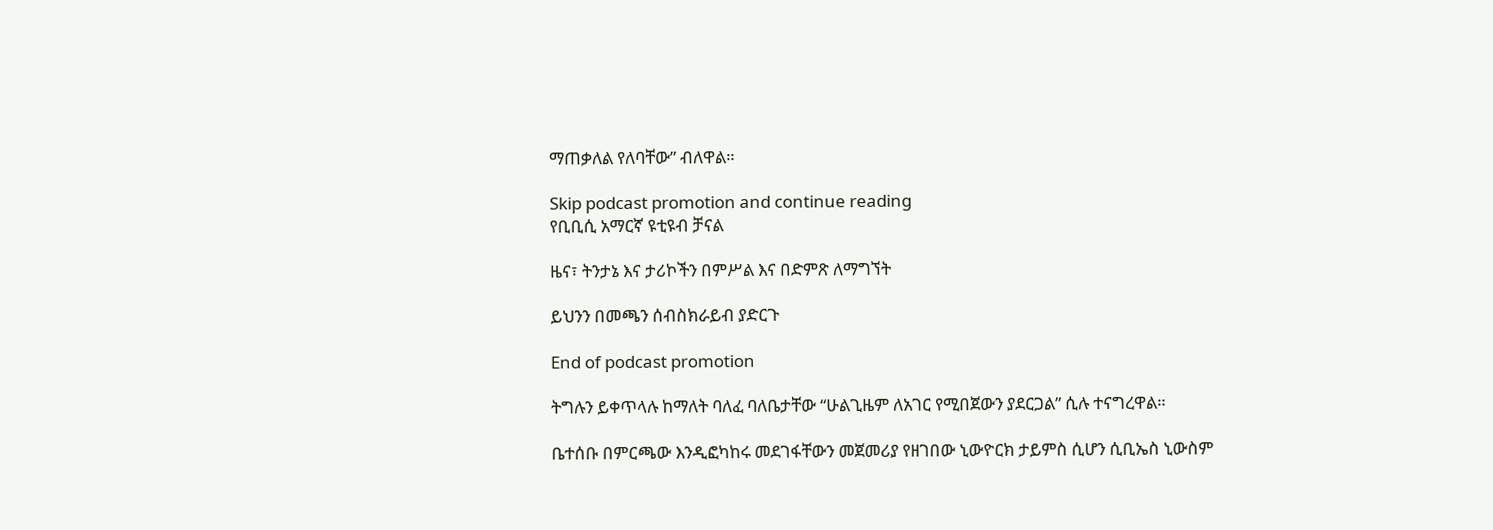ማጠቃለል የለባቸው” ብለዋል።

Skip podcast promotion and continue reading
የቢቢሲ አማርኛ ዩቲዩብ ቻናል

ዜና፣ ትንታኔ እና ታሪኮችን በምሥል እና በድምጽ ለማግኘት

ይህንን በመጫን ሰብስክራይብ ያድርጉ

End of podcast promotion

ትግሉን ይቀጥላሉ ከማለት ባለፈ ባለቤታቸው “ሁልጊዜም ለአገር የሚበጀውን ያደርጋል” ሲሉ ተናግረዋል።

ቤተሰቡ በምርጫው እንዲፎካከሩ መደገፋቸውን መጀመሪያ የዘገበው ኒውዮርክ ታይምስ ሲሆን ሲቢኤስ ኒውስም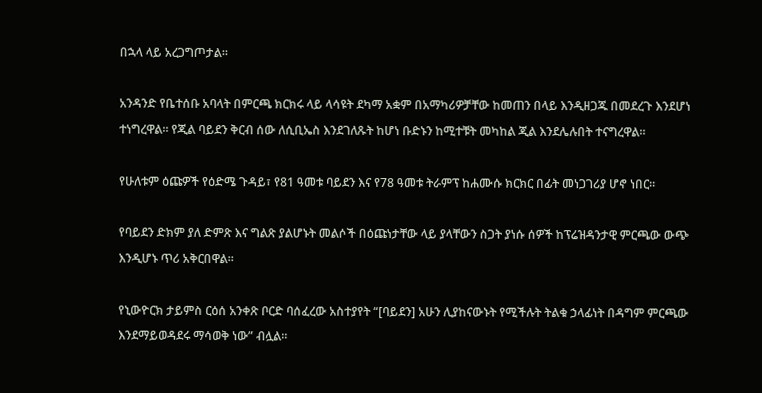በኋላ ላይ አረጋግጦታል።

አንዳንድ የቤተሰቡ አባላት በምርጫ ክርክሩ ላይ ላሳዩት ደካማ አቋም በአማካሪዎቻቸው ከመጠን በላይ እንዲዘጋጁ በመደረጉ እንደሆነ ተነግረዋል። የጂል ባይደን ቅርብ ሰው ለሲቢኤስ እንደገለጹት ከሆነ ቡድኑን ከሚተቹት መካከል ጂል እንደሌሉበት ተናግረዋል።

የሁለቱም ዕጩዎች የዕድሜ ጉዳይ፣ የ81 ዓመቱ ባይደን እና የ78 ዓመቱ ትራምፕ ከሐሙሱ ክርክር በፊት መነጋገሪያ ሆኖ ነበር።

የባይደን ድክም ያለ ድምጽ እና ግልጽ ያልሆኑት መልሶች በዕጩነታቸው ላይ ያላቸውን ስጋት ያነሱ ሰዎች ከፕሬዝዳንታዊ ምርጫው ውጭ እንዲሆኑ ጥሪ አቅርበዋል።

የኒውዮርክ ታይምስ ርዕሰ አንቀጽ ቦርድ ባሰፈረው አስተያየት “[ባይደን] አሁን ሊያከናውኑት የሚችሉት ትልቁ ኃላፊነት በዳግም ምርጫው እንደማይወዳደሩ ማሳወቅ ነው” ብሏል።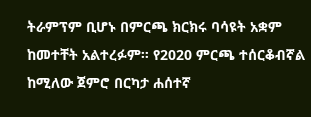ትራምፕም ቢሆኑ በምርጫ ክርክሩ ባሳዩት አቋም ከመተቸት አልተረፉም። የ2020 ምርጫ ተሰርቆብኛል ከሚለው ጀምሮ በርካታ ሐሰተኛ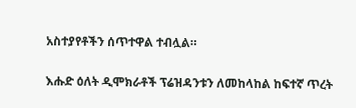አስተያየቶችን ሰጥተዋል ተብሏል።

እሑድ ዕለት ዲሞክራቶች ፕሬዝዳንቱን ለመከላከል ከፍተኛ ጥረት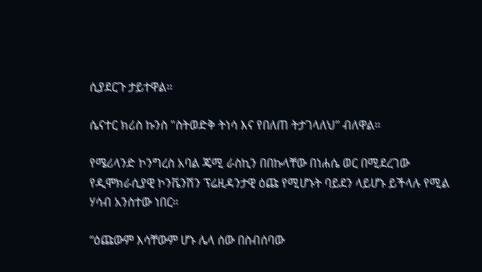ሲያደርጉ ታይተዋል።

ሴናተር ክሪስ ኩንስ "ስትወድቅ ትነሳ እና የበለጠ ትታገላለህ” ብለዋል።

የሜሪላንድ ኮንግረስ አባል ጄሚ ራስኪን በበኩላቸው በነሐሴ ወር በሚደረገው የዲሞክራሲያዊ ኮንቬንሽን ፕሬዚዳንታዊ ዕጩ የሚሆኑት ባይደን ላይሆኑ ይችላሉ የሚል ሃሳብ አንስተው ነበር።

“ዕጩውም እሳቸውም ሆኑ ሌላ ሰው በስብሰባው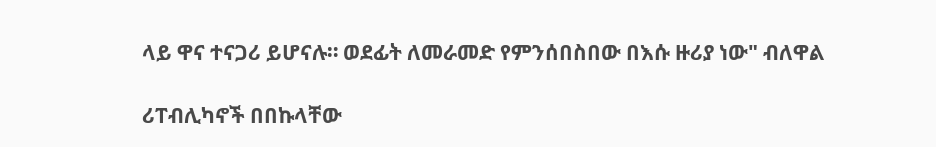ላይ ዋና ተናጋሪ ይሆናሉ። ወደፊት ለመራመድ የምንሰበስበው በእሱ ዙሪያ ነው" ብለዋል

ሪፐብሊካኖች በበኩላቸው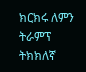ክርክሩ ለምን ትራምፕ ትክክለኛ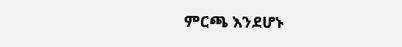ምርጫ እንደሆኑ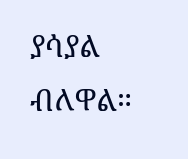ያሳያል ብለዋል።